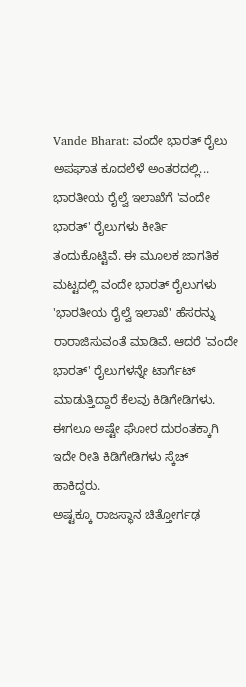Vande Bharat: ವಂದೇ ಭಾರತ್ ರೈಲು ಅಪಘಾತ ಕೂದಲೆಳೆ ಅಂತರದಲ್ಲಿ...
ಭಾರತೀಯ ರೈಲ್ವೆ ಇಲಾಖೆಗೆ 'ವಂದೇ ಭಾರತ್' ರೈಲುಗಳು ಕೀರ್ತಿ ತಂದುಕೊಟ್ಟಿವೆ. ಈ ಮೂಲಕ ಜಾಗತಿಕ ಮಟ್ಟದಲ್ಲಿ ವಂದೇ ಭಾರತ್ ರೈಲುಗಳು 'ಭಾರತೀಯ ರೈಲ್ವೆ ಇಲಾಖೆ' ಹೆಸರನ್ನು ರಾರಾಜಿಸುವಂತೆ ಮಾಡಿವೆ. ಆದರೆ 'ವಂದೇ ಭಾರತ್' ರೈಲುಗಳನ್ನೇ ಟಾರ್ಗೆಟ್ ಮಾಡುತ್ತಿದ್ದಾರೆ ಕೆಲವು ಕಿಡಿಗೇಡಿಗಳು. ಈಗಲೂ ಅಷ್ಟೇ ಘೋರ ದುರಂತಕ್ಕಾಗಿ ಇದೇ ರೀತಿ ಕಿಡಿಗೇಡಿಗಳು ಸ್ಕೆಚ್ ಹಾಕಿದ್ದರು.
ಅಷ್ಟಕ್ಕೂ ರಾಜಸ್ಥಾನ ಚಿತ್ತೋರ್ಗಢ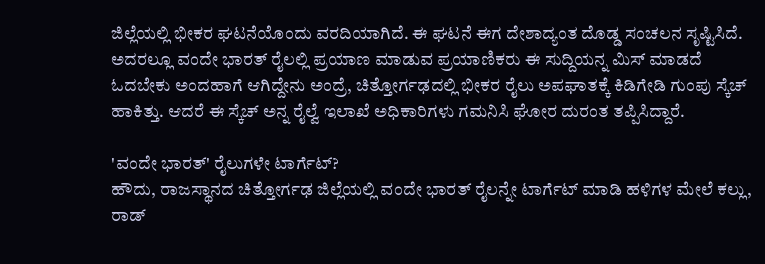ಜಿಲ್ಲೆಯಲ್ಲಿ ಭೀಕರ ಘಟನೆಯೊಂದು ವರದಿಯಾಗಿದೆ. ಈ ಘಟನೆ ಈಗ ದೇಶಾದ್ಯಂತ ದೊಡ್ಡ ಸಂಚಲನ ಸೃಷ್ಟಿಸಿದೆ. ಅದರಲ್ಲೂ ವಂದೇ ಭಾರತ್ ರೈಲಲ್ಲಿ ಪ್ರಯಾಣ ಮಾಡುವ ಪ್ರಯಾಣಿಕರು ಈ ಸುದ್ದಿಯನ್ನ ಮಿಸ್ ಮಾಡದೆ ಓದಬೇಕು ಅಂದಹಾಗೆ ಆಗಿದ್ದೇನು ಅಂದ್ರೆ, ಚಿತ್ತೋರ್ಗಢದಲ್ಲಿ ಭೀಕರ ರೈಲು ಅಪಘಾತಕ್ಕೆ ಕಿಡಿಗೇಡಿ ಗುಂಪು ಸ್ಕೆಚ್ ಹಾಕಿತ್ತು. ಆದರೆ ಈ ಸ್ಕೆಚ್ ಅನ್ನ ರೈಲ್ವೆ ಇಲಾಖೆ ಅಧಿಕಾರಿಗಳು ಗಮನಿಸಿ ಘೋರ ದುರಂತ ತಪ್ಪಿಸಿದ್ದಾರೆ.

'ವಂದೇ ಭಾರತ್' ರೈಲುಗಳೇ ಟಾರ್ಗೆಟ್?
ಹೌದು, ರಾಜಸ್ಥಾನದ ಚಿತ್ತೋರ್ಗಢ ಜಿಲ್ಲೆಯಲ್ಲಿ ವಂದೇ ಭಾರತ್ ರೈಲನ್ನೇ ಟಾರ್ಗೆಟ್ ಮಾಡಿ ಹಳಿಗಳ ಮೇಲೆ ಕಲ್ಲು, ರಾಡ್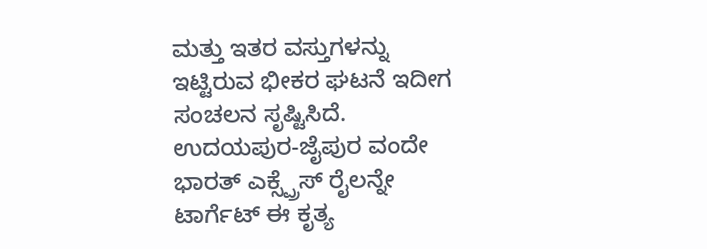ಮತ್ತು ಇತರ ವಸ್ತುಗಳನ್ನು ಇಟ್ಟಿರುವ ಭೀಕರ ಘಟನೆ ಇದೀಗ ಸಂಚಲನ ಸೃಷ್ಟಿಸಿದೆ. ಉದಯಪುರ-ಜೈಪುರ ವಂದೇ ಭಾರತ್ ಎಕ್ಸ್ಪ್ರೆಸ್ ರೈಲನ್ನೇ ಟಾರ್ಗೆಟ್ ಈ ಕೃತ್ಯ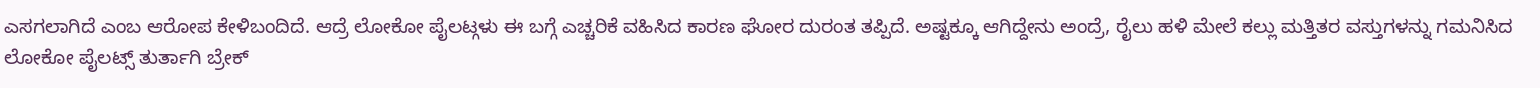ಎಸಗಲಾಗಿದೆ ಎಂಬ ಆರೋಪ ಕೇಳಿಬಂದಿದೆ. ಆದ್ರೆ ಲೋಕೋ ಪೈಲಟ್ಗಳು ಈ ಬಗ್ಗೆ ಎಚ್ಚರಿಕೆ ವಹಿಸಿದ ಕಾರಣ ಘೋರ ದುರಂತ ತಪ್ಪಿದೆ. ಅಷ್ಟಕ್ಕೂ ಆಗಿದ್ದೇನು ಅಂದ್ರೆ, ರೈಲು ಹಳಿ ಮೇಲೆ ಕಲ್ಲು ಮತ್ತಿತರ ವಸ್ತುಗಳನ್ನು ಗಮನಿಸಿದ ಲೋಕೋ ಪೈಲಟ್ಸ್ ತುರ್ತಾಗಿ ಬ್ರೇಕ್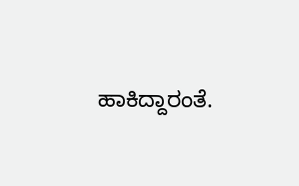ಹಾಕಿದ್ದಾರಂತೆ.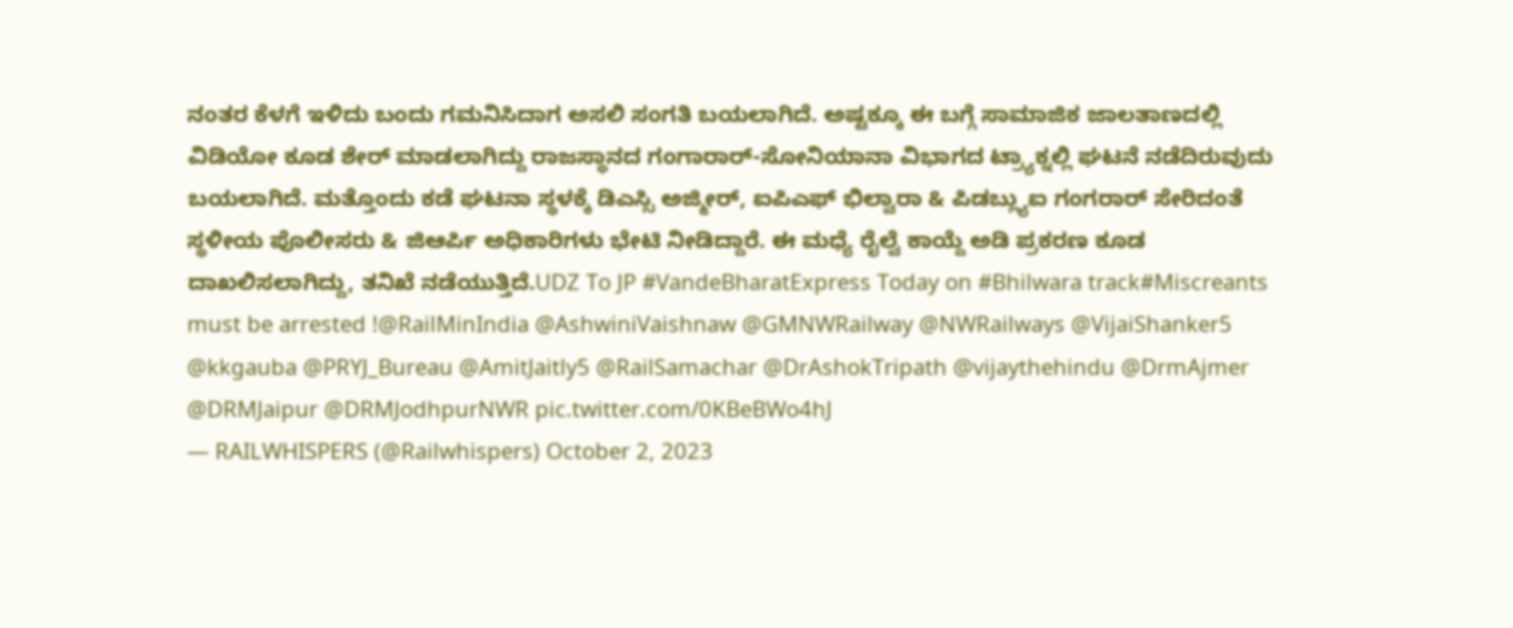ನಂತರ ಕೆಳಗೆ ಇಳಿದು ಬಂದು ಗಮನಿಸಿದಾಗ ಅಸಲಿ ಸಂಗತಿ ಬಯಲಾಗಿದೆ. ಅಷ್ಟಕ್ಕೂ ಈ ಬಗ್ಗೆ ಸಾಮಾಜಿಕ ಜಾಲತಾಣದಲ್ಲಿ ವಿಡಿಯೋ ಕೂಡ ಶೇರ್ ಮಾಡಲಾಗಿದ್ದು ರಾಜಸ್ಥಾನದ ಗಂಗಾರಾರ್-ಸೋನಿಯಾನಾ ವಿಭಾಗದ ಟ್ರ್ಯಾಕ್ನಲ್ಲಿ ಘಟನೆ ನಡೆದಿರುವುದು ಬಯಲಾಗಿದೆ. ಮತ್ತೊಂದು ಕಡೆ ಘಟನಾ ಸ್ಥಳಕ್ಕೆ ಡಿಎಸ್ಸಿ ಅಜ್ಮೀರ್, ಐಪಿಎಫ್ ಭಿಲ್ವಾರಾ & ಪಿಡಬ್ಲ್ಯುಐ ಗಂಗರಾರ್ ಸೇರಿದಂತೆ ಸ್ಥಳೀಯ ಪೊಲೀಸರು & ಜಿಆರ್ಪಿ ಅಧಿಕಾರಿಗಳು ಭೇಟಿ ನೀಡಿದ್ದಾರೆ. ಈ ಮಧ್ಯೆ ರೈಲ್ವೆ ಕಾಯ್ದೆ ಅಡಿ ಪ್ರಕರಣ ಕೂಡ ದಾಖಲಿಸಲಾಗಿದ್ದು, ತನಿಖೆ ನಡೆಯುತ್ತಿದೆ.UDZ To JP #VandeBharatExpress Today on #Bhilwara track#Miscreants must be arrested !@RailMinIndia @AshwiniVaishnaw @GMNWRailway @NWRailways @VijaiShanker5 @kkgauba @PRYJ_Bureau @AmitJaitly5 @RailSamachar @DrAshokTripath @vijaythehindu @DrmAjmer @DRMJaipur @DRMJodhpurNWR pic.twitter.com/0KBeBWo4hJ
— RAILWHISPERS (@Railwhispers) October 2, 2023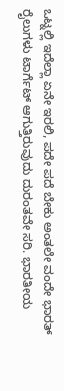ಒಟ್ನಲ್ಲಿ ಇದೆಲ್ಲಾ ಏನೇ ಇರಲಿ, ಪದೇ ಪದೆ ಬೇಕು ಅಂತಲೇ ವಂದೇ ಭಾರತ್ ರೈಲುಗಳು ಟಾರ್ಗೆಟ್ ಆಗುತ್ತಿರುವುದು ದುರಂತವೇ ಸರಿ. ಭಾರತೀಯ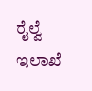ರೈಲ್ವೆ ಇಲಾಖೆ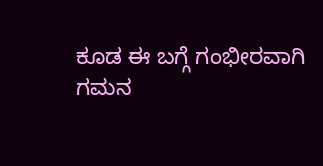ಕೂಡ ಈ ಬಗ್ಗೆ ಗಂಭೀರವಾಗಿ ಗಮನ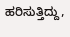ಹರಿಸುತ್ತಿದ್ದು,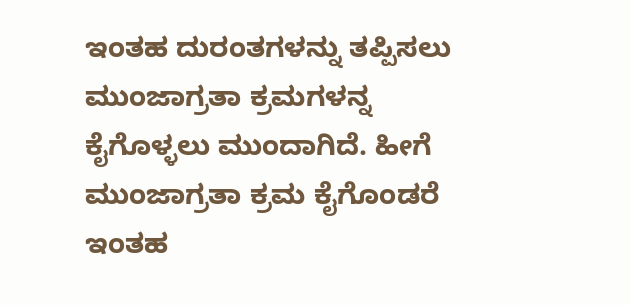ಇಂತಹ ದುರಂತಗಳನ್ನು ತಪ್ಪಿಸಲು ಮುಂಜಾಗ್ರತಾ ಕ್ರಮಗಳನ್ನ ಕೈಗೊಳ್ಳಲು ಮುಂದಾಗಿದೆ. ಹೀಗೆ ಮುಂಜಾಗ್ರತಾ ಕ್ರಮ ಕೈಗೊಂಡರೆ ಇಂತಹ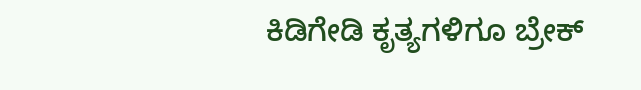ಕಿಡಿಗೇಡಿ ಕೃತ್ಯಗಳಿಗೂ ಬ್ರೇಕ್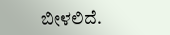ಬೀಳಲಿದೆ.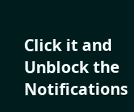Click it and Unblock the Notifications